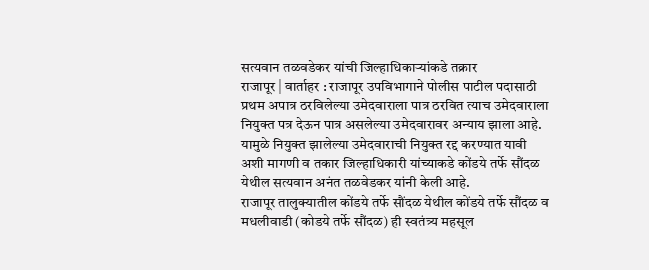सत्यवान तळवडेकर यांची जिल्हाधिकाऱ्यांकडे तक्रार
राजापूर | वार्ताहर : राजापूर उपविभागाने पोलीस पाटील पदासाठी प्रथम अपात्र ठरविलेल्या उमेदवाराला पात्र ठरवित त्याच उमेदवाराला नियुक्त पत्र देऊन पात्र असलेल्या उमेदवारावर अन्याय झाला आहे. यामुळे नियुक्त झालेल्या उमेदवाराची नियुक्त रद्द करण्यात यावी अशी मागणी व तकार जिल्हाधिकारी यांच्याकडे कोंडये तर्फे सौंदळ येथील सत्यवान अनंत तळवेडकर यांनी केली आहे.
राजापूर तालुक्यातील कोंडये तर्फे सौंदळ येथील कोंडये तर्फे सौंदळ व मधलीवाडी (कोडये तर्फे सौंदळ) ही स्वतंत्र्य महसूल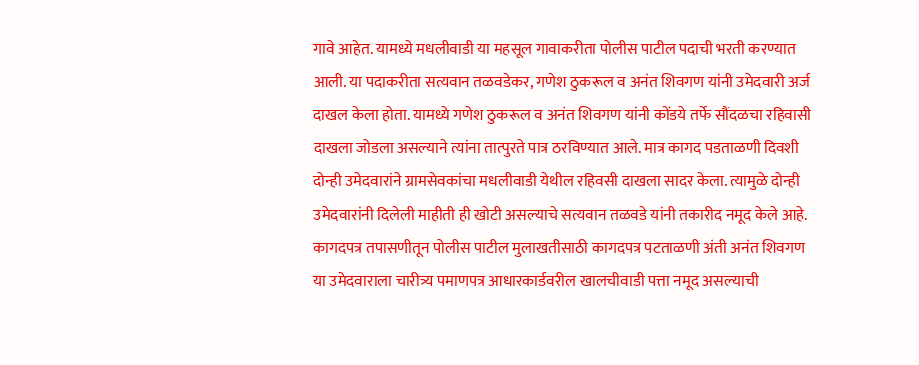गावे आहेत. यामध्ये मधलीवाडी या महसूल गावाकरीता पोलीस पाटील पदाची भरती करण्यात आली. या पदाकरीता सत्यवान तळवडेकर, गणेश ठुकरूल व अनंत शिवगण यांनी उमेदवारी अर्ज दाखल केला होता. यामध्ये गणेश ठुकरूल व अनंत शिवगण यांनी कोंडये तर्फे सौंदळचा रहिवासी दाखला जोडला असल्याने त्यांना तात्पुरते पात्र ठरविण्यात आले. मात्र कागद पडताळणी दिवशी दोन्ही उमेदवारांने ग्रामसेवकांचा मधलीवाडी येथील रहिवसी दाखला सादर केला. त्यामुळे दोन्ही उमेदवारांनी दिलेली माहीती ही खोटी असल्याचे सत्यवान तळवडे यांनी तकारीद नमूद केले आहे.
कागदपत्र तपासणीतून पोलीस पाटील मुलाखतीसाठी कागदपत्र पटताळणी अंती अनंत शिवगण या उमेदवाराला चारीत्र्य पमाणपत्र आधारकार्डवरील खालचीवाडी पत्ता नमूद असल्याची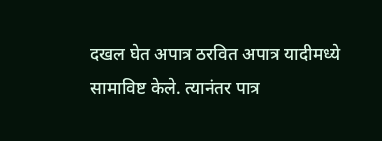दखल घेत अपात्र ठरवित अपात्र यादीमध्ये सामाविष्ट केले. त्यानंतर पात्र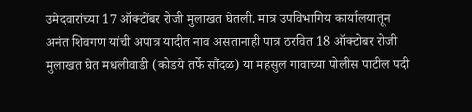उमेदवारांच्या 17 ऑक्टोंबर रोजी मुलाखत घेतली. मात्र उपविभागिय कार्यालयातून अनंत शिवगण यांची अपात्र यादीत नाव असतानाही पात्र ठरवित 18 ऑक्टोबर रोजी मुलाखत घेत मधलीवाडी (कोडये तर्फे सौंदळ) या महसुल गावाच्या पोलीस पाटील पदी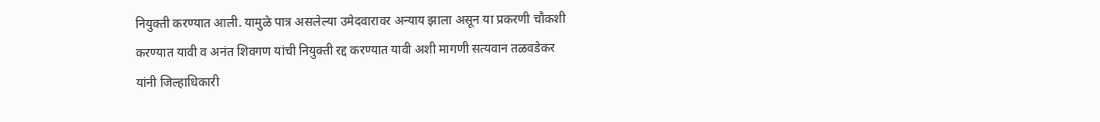नियुक्ती करण्यात आली. यामुळे पात्र असलेल्या उमेदवारावर अन्याय झाला असून या प्रकरणी चौकशी करण्यात यावी व अनंत शिवगण यांची नियुक्ती रद्द करण्यात यावी अशी मागणी सत्यवान तळवडेकर यांनी जिल्हाधिकारी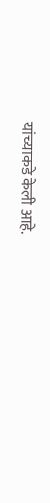यांच्याकडे केली आहे.